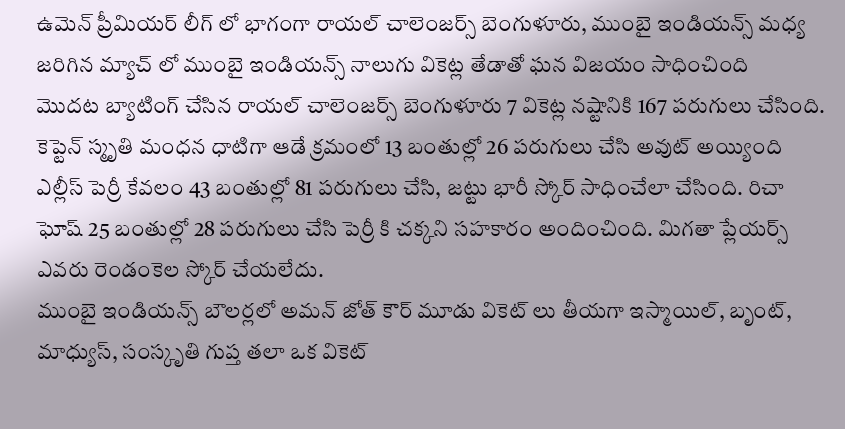ఉమెన్ ప్రీమియర్ లీగ్ లో భాగంగా రాయల్ చాలెంజర్స్ బెంగుళూరు, ముంబై ఇండియన్స్ మధ్య జరిగిన మ్యాచ్ లో ముంబై ఇండియన్స్ నాలుగు వికెట్ల తేడాతో ఘన విజయం సాధించింది
మొదట బ్యాటింగ్ చేసిన రాయల్ చాలెంజర్స్ బెంగుళూరు 7 వికెట్ల నష్టానికి 167 పరుగులు చేసింది.
కెప్టెన్ స్మృతి మంధన ధాటిగా ఆడే క్రమంలో 13 బంతుల్లో 26 పరుగులు చేసి అవుట్ అయ్యింది
ఎల్లీస్ పెర్రీ కేవలం 43 బంతుల్లో 81 పరుగులు చేసి, జట్టు భారీ స్కోర్ సాధించేలా చేసింది. రిచా ఘోష్ 25 బంతుల్లో 28 పరుగులు చేసి పెర్రీ కి చక్కని సహకారం అందించింది. మిగతా ప్లేయర్స్ ఎవరు రెండంకెల స్కోర్ చేయలేదు.
ముంబై ఇండియన్స్ బౌలర్లలో అమన్ జోత్ కౌర్ మూడు వికెట్ లు తీయగా ఇస్మాయిల్, బృంట్, మాధ్యుస్, సంస్కృతి గుప్త తలా ఒక వికెట్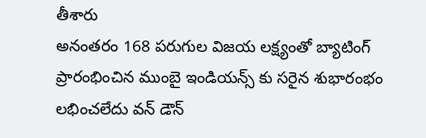తీశారు
అనంతరం 168 పరుగుల విజయ లక్ష్యంతో బ్యాటింగ్ ప్రారంభించిన ముంబై ఇండియన్స్ కు సరైన శుభారంభం లభించలేదు వన్ డౌన్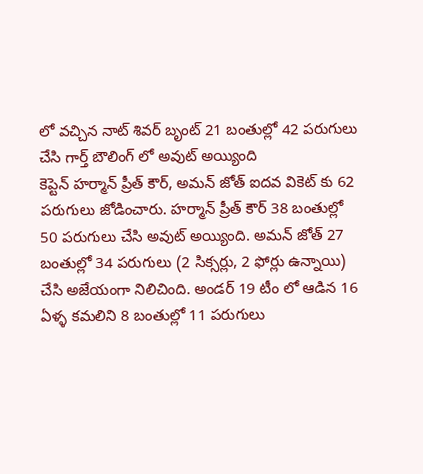లో వచ్చిన నాట్ శివర్ బృంట్ 21 బంతుల్లో 42 పరుగులు చేసి గార్త్ బౌలింగ్ లో అవుట్ అయ్యింది
కెప్టెన్ హర్మాన్ ప్రీత్ కౌర్, అమన్ జోత్ ఐదవ వికెట్ కు 62 పరుగులు జోడించారు. హర్మాన్ ప్రీత్ కౌర్ 38 బంతుల్లో 50 పరుగులు చేసి అవుట్ అయ్యింది. అమన్ జోత్ 27 బంతుల్లో 34 పరుగులు (2 సిక్సర్లు, 2 ఫోర్లు ఉన్నాయి) చేసి అజేయంగా నిలిచింది. అండర్ 19 టీం లో ఆడిన 16 ఏళ్ళ కమలిని 8 బంతుల్లో 11 పరుగులు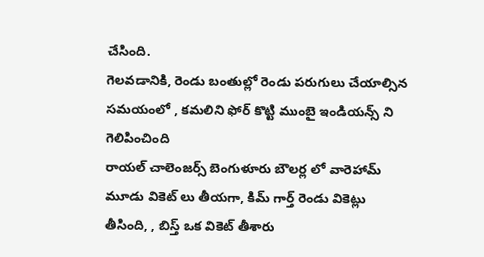చేసింది.
గెలవడానికి, రెండు బంతుల్లో రెండు పరుగులు చేయాల్సిన సమయంలో , కమలిని ఫోర్ కొట్టి ముంబై ఇండియన్స్ ని గెలిపించింది
రాయల్ చాలెంజర్స్ బెంగుళూరు బౌలర్ల లో వారెహామ్ మూడు వికెట్ లు తీయగా, కిమ్ గార్త్ రెండు వికెట్లు తీసింది, , బిస్త్ ఒక వికెట్ తీశారు